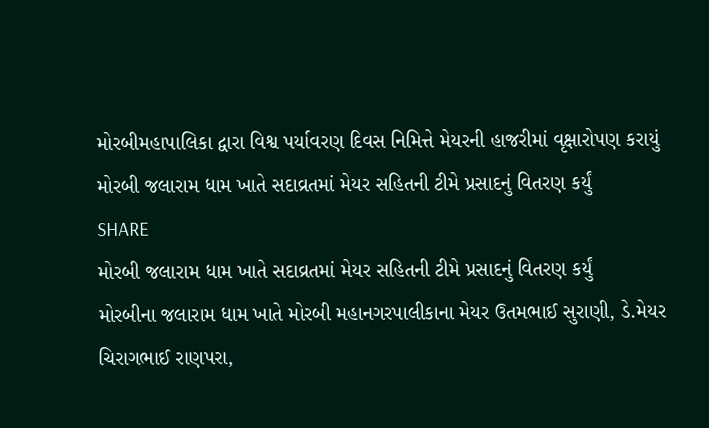મોરબીમહાપાલિકા દ્વારા વિશ્વ પર્યાવરણ દિવસ નિમિત્તે મેયરની હાજરીમાં વૃક્ષારોપણ કરાયું
મોરબી જલારામ ધામ ખાતે સદાવ્રતમાં મેયર સહિતની ટીમે પ્રસાદનું વિતરણ કર્યું
SHARE
મોરબી જલારામ ધામ ખાતે સદાવ્રતમાં મેયર સહિતની ટીમે પ્રસાદનું વિતરણ કર્યું
મોરબીના જલારામ ધામ ખાતે મોરબી મહાનગરપાલીકાના મેયર ઉતમભાઈ સુરાણી, ડે.મેયર ચિરાગભાઈ રાણપરા,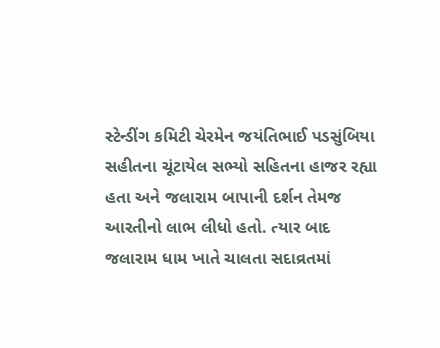સ્ટેન્ડીંગ કમિટી ચેરમેન જયંતિભાઈ પડસુંબિયા સહીતના ચૂંટાયેલ સભ્યો સહિતના હાજર રહ્યા હતા અને જલારામ બાપાની દર્શન તેમજ આરતીનો લાભ લીધો હતો. ત્યાર બાદ જલારામ ધામ ખાતે ચાલતા સદાવ્રતમાં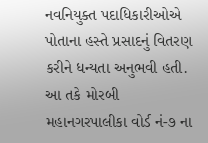નવનિયુક્ત પદાધિકારીઓએ પોતાના હસ્તે પ્રસાદનું વિતરણ કરીને ધન્યતા અનુભવી હતી. આ તકે મોરબી મહાનગરપાલીકા વોર્ડ નં-૭ ના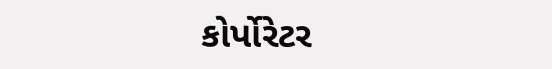કોર્પોરેટર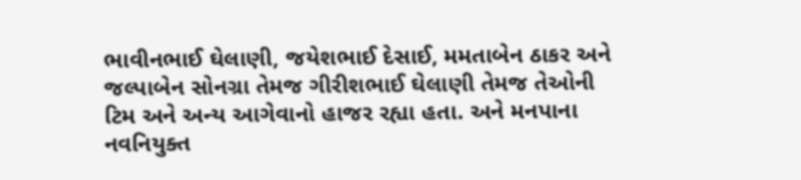ભાવીનભાઈ ઘેલાણી, જયેશભાઈ દેસાઈ, મમતાબેન ઠાકર અને જલ્પાબેન સોનગ્રા તેમજ ગીરીશભાઈ ઘેલાણી તેમજ તેઓની ટિમ અને અન્ય આગેવાનો હાજર રહ્યા હતા. અને મનપાના નવનિયુક્ત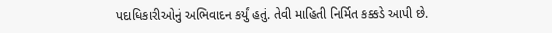પદાધિકારીઓનું અભિવાદન કર્યું હતું. તેવી માહિતી નિર્મિત કક્કડે આપી છે.